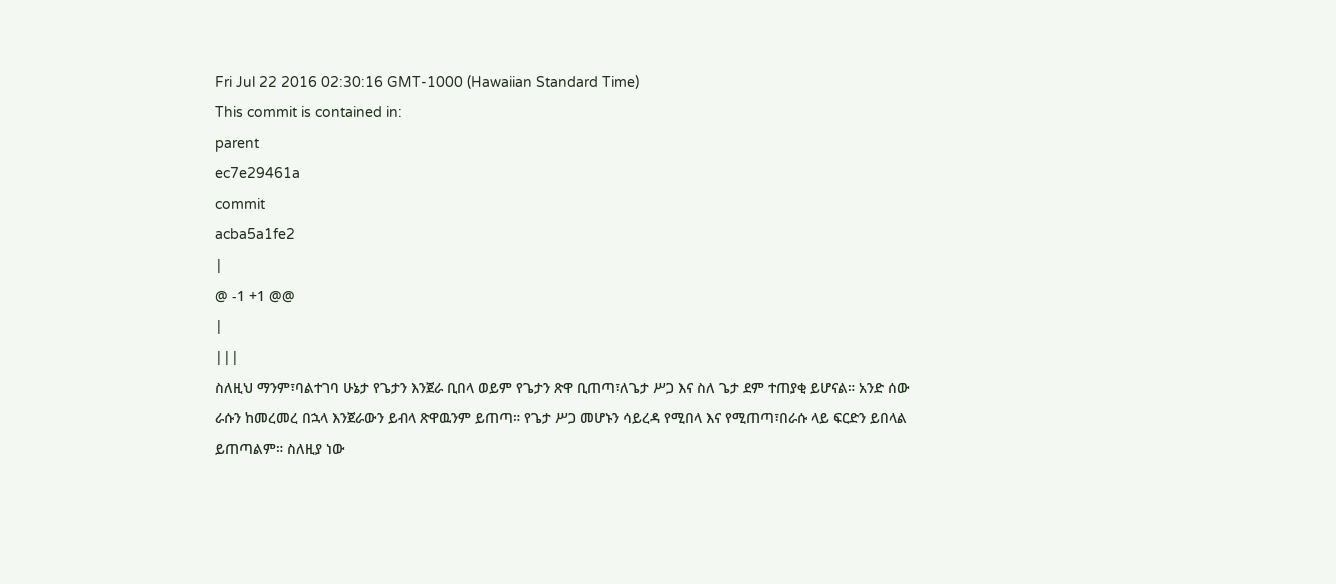Fri Jul 22 2016 02:30:16 GMT-1000 (Hawaiian Standard Time)
This commit is contained in:
parent
ec7e29461a
commit
acba5a1fe2
|
@ -1 +1 @@
|
|||
ስለዚህ ማንም፣ባልተገባ ሁኔታ የጌታን እንጀራ ቢበላ ወይም የጌታን ጽዋ ቢጠጣ፣ለጌታ ሥጋ እና ስለ ጌታ ደም ተጠያቂ ይሆናል። አንድ ሰው ራሱን ከመረመረ በኋላ እንጀራውን ይብላ ጽዋዉንም ይጠጣ። የጌታ ሥጋ መሆኑን ሳይረዳ የሚበላ እና የሚጠጣ፣በራሱ ላይ ፍርድን ይበላል ይጠጣልም። ስለዚያ ነው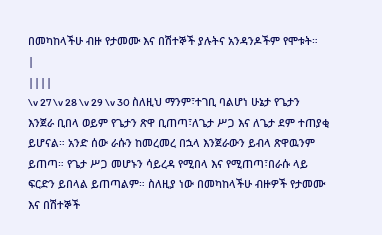በመካከላችሁ ብዙ የታመሙ እና በሽተኞች ያሉትና አንዳንዶችም የሞቱት።
|
||||
\v 27 \v 28 \v 29 \v 30 ስለዚህ ማንም፣ተገቢ ባልሆነ ሁኔታ የጌታን እንጀራ ቢበላ ወይም የጌታን ጽዋ ቢጠጣ፣ለጌታ ሥጋ እና ለጌታ ደም ተጠያቂ ይሆናል። አንድ ሰው ራሱን ከመረመረ በኋላ እንጀራውን ይብላ ጽዋዉንም ይጠጣ። የጌታ ሥጋ መሆኑን ሳይረዳ የሚበላ እና የሚጠጣ፣በራሱ ላይ ፍርድን ይበላል ይጠጣልም። ስለዚያ ነው በመካከላችሁ ብዙዎች የታመሙ እና በሽተኞች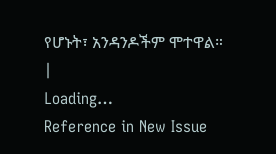የሆኑት፣ አንዳንዶችም ሞተዋል።
|
Loading…
Reference in New Issue